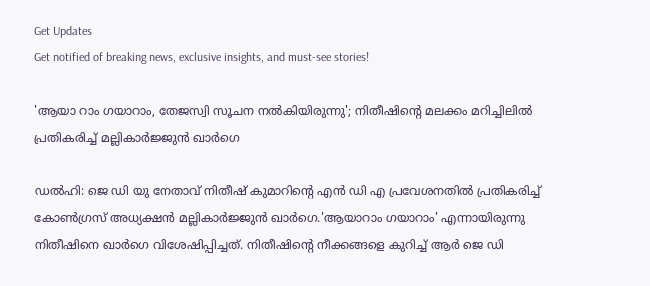Get Updates
Get notified of breaking news, exclusive insights, and must-see stories!

'ആയാ റാം ഗയാറാം, തേജസ്വി സൂചന നൽകിയിരുന്നു'; നിതീഷിന്റെ മലക്കം മറിച്ചിലിൽ പ്രതികരിച്ച് മല്ലികാർജ്ജുൻ ഖാർഗെ

ഡൽഹി: ജെ ഡി യു നേതാവ് നിതീഷ് കുമാറിന്റെ എൻ ഡി എ പ്രവേശനതിൽ പ്രതികരിച്ച് കോൺഗ്രസ് അധ്യക്ഷൻ മല്ലികാർജ്ജുൻ ഖാർഗെ.'ആയാറാം ഗയാറാം' എന്നായിരുന്നു നിതീഷിനെ ഖാർഗെ വിശേഷിപ്പിച്ചത്. നിതീഷിന്റെ നീക്കങ്ങളെ കുറിച്ച് ആർ ജെ ഡി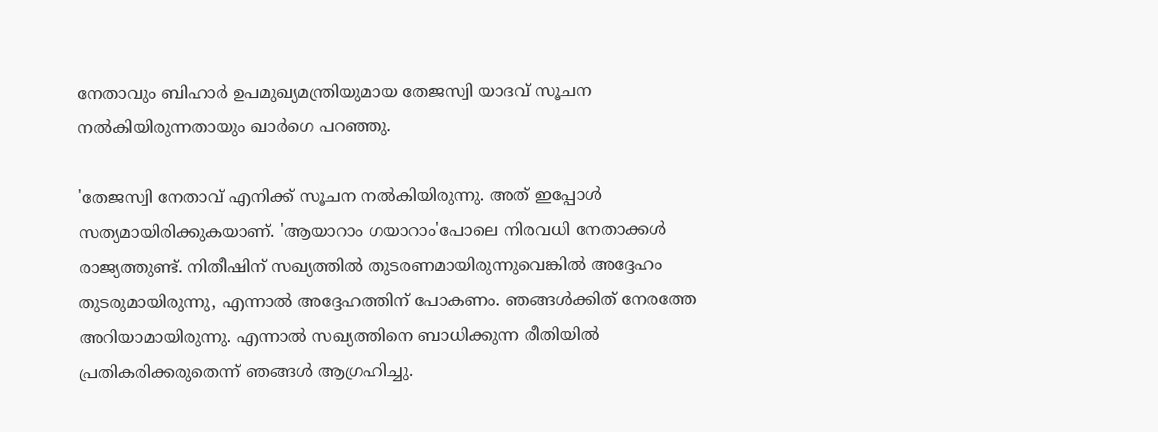നേതാവും ബിഹാർ ഉപമുഖ്യമന്ത്രിയുമായ തേജസ്വി യാദവ് സൂചന നൽകിയിരുന്നതായും ഖാർഗെ പറഞ്ഞു.

'തേജസ്വി നേതാവ് എനിക്ക് സൂചന നൽകിയിരുന്നു. അത് ഇപ്പോൾ സത്യമായിരിക്കുകയാണ്. 'ആയാറാം ഗയാറാം'പോലെ നിരവധി നേതാക്കൾ രാജ്യത്തുണ്ട്. നിതീഷിന് സഖ്യത്തിൽ തുടരണമായിരുന്നുവെങ്കിൽ അദ്ദേഹം തുടരുമായിരുന്നു, എന്നാൽ അദ്ദേഹത്തിന് പോകണം. ഞങ്ങൾക്കിത് നേരത്തേ അറിയാമായിരുന്നു. എന്നാൽ സഖ്യത്തിനെ ബാധിക്കുന്ന രീതിയിൽ പ്രതികരിക്കരുതെന്ന് ഞങ്ങൾ ആഗ്രഹിച്ചു.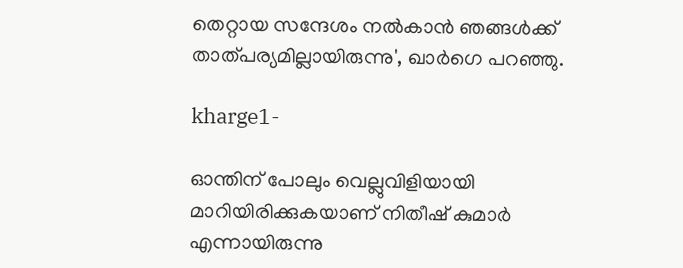തെറ്റായ സന്ദേശം നൽകാൻ ഞങ്ങൾക്ക് താത്പര്യമില്ലായിരുന്നു', ഖാർഗെ പറഞ്ഞു.

kharge1-

ഓന്തിന് പോലും വെല്ലുവിളിയായി മാറിയിരിക്കുകയാണ് നിതീഷ് കുമാർ എന്നായിരുന്നു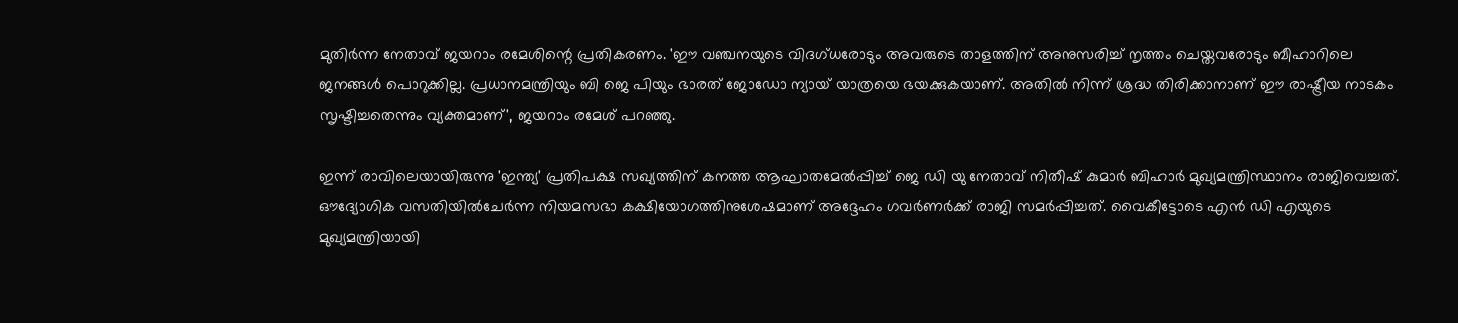മുതിർന്ന നേതാവ് ജയറാം രമേശിന്റെ പ്രതികരണം. 'ഈ വഞ്ചനയുടെ വിദഗ്ധരോടും അവരുടെ താളത്തിന് അനുസരിച്ച് നൃത്തം ചെയ്തവരോടും ബീഹാറിലെ ജനങ്ങൾ പൊറുക്കില്ല. പ്രധാനമന്ത്രിയും ബി ജെ പിയും ഭാരത് ജോഡോ ന്യായ് യാത്രയെ ഭയക്കുകയാണ്. അതിൽ നിന്ന് ശ്രദ്ധ തിരിക്കാനാണ് ഈ രാഷ്ട്രീയ നാടകം സൃഷ്ടിച്ചതെന്നും വ്യക്തമാണ്', ജയറാം രമേശ് പറഞ്ഞു.

ഇന്ന് രാവിലെയായിരുന്നു 'ഇന്ത്യ' പ്രതിപക്ഷ സഖ്യത്തിന് കനത്ത ആഘാതമേല്‍പ്പിച്ച് ജെ ഡി യു നേതാവ് നിതീഷ് കുമാര്‍ ബിഹാര്‍ മുഖ്യമന്ത്രിസ്ഥാനം രാജിവെച്ചത്. ഔദ്യോഗിക വസതിയില്‍ചേര്‍ന്ന നിയമസഭാ കക്ഷിയോഗത്തിനുശേഷമാണ് അദ്ദേഹം ഗവര്‍ണര്‍ക്ക് രാജി സമര്‍പ്പിച്ചത്. വൈകീട്ടോടെ എൻ ഡി എയുടെ മുഖ്യമന്ത്രിയായി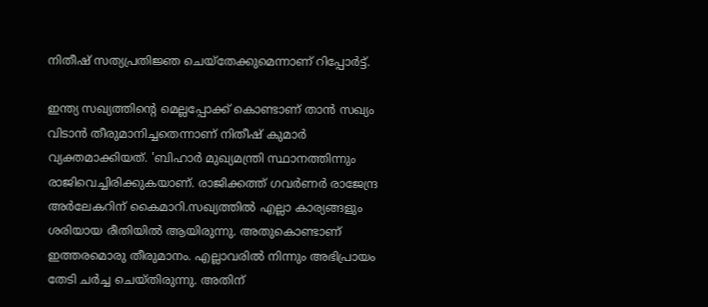നിതീഷ് സത്യപ്രതിജ്ഞ ചെയ്തേക്കുമെന്നാണ് റിപ്പോർട്ട്.

ഇന്ത്യ സഖ്യത്തിന്റെ മെല്ലപ്പോക്ക് കൊണ്ടാണ് താൻ സഖ്യം വിടാൻ തീരുമാനിച്ചതെന്നാണ് നിതീഷ് കുമാർ വ്യക്തമാക്കിയത്. 'ബിഹാര്‍ മുഖ്യമന്ത്രി സ്ഥാനത്തിന്നും രാജിവെച്ചിരിക്കുകയാണ്. രാജിക്കത്ത് ഗവര്‍ണര്‍ രാജേന്ദ്ര അര്‍ലേകറിന് കൈമാറി.സഖ്യത്തിൽ എല്ലാ കാര്യങ്ങളും ശരിയായ രീതിയിൽ ആയിരുന്നു. അതുകൊണ്ടാണ് ഇത്തരമൊരു തീരുമാനം. എല്ലാവരിൽ നിന്നും അഭിപ്രായം തേടി ചർച്ച ചെയ്തിരുന്നു. അതിന്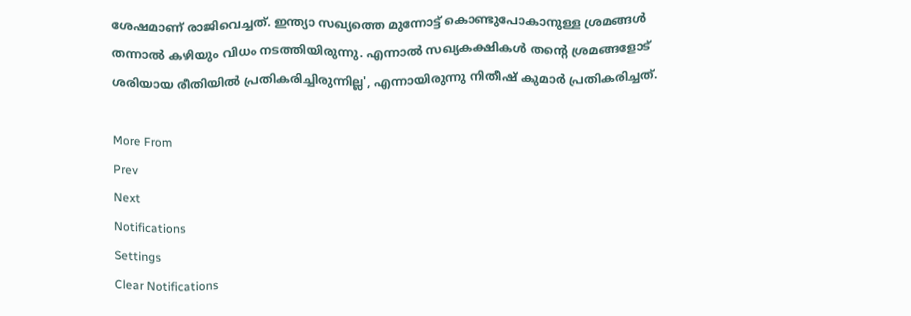ശേഷമാണ് രാജിവെച്ചത്. ഇന്ത്യാ സഖ്യത്തെ മുന്നോട്ട് കൊണ്ടുപോകാനുള്ള ശ്രമങ്ങൾ തന്നാൽ കഴിയും വിധം നടത്തിയിരുന്നു. എന്നാൽ സഖ്യകക്ഷികൾ തന്റെ ശ്രമങ്ങളോട് ശരിയായ രീതിയിൽ പ്രതികരിച്ചിരുന്നില്ല', എന്നായിരുന്നു നിതീഷ് കുമാർ പ്രതികരിച്ചത്.

More From
Prev
Next
Notifications
Settings
Clear Notifications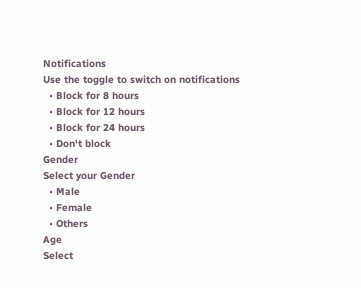Notifications
Use the toggle to switch on notifications
  • Block for 8 hours
  • Block for 12 hours
  • Block for 24 hours
  • Don't block
Gender
Select your Gender
  • Male
  • Female
  • Others
Age
Select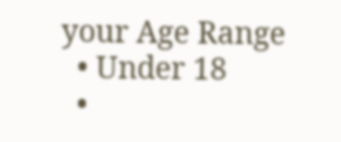your Age Range
  • Under 18
  •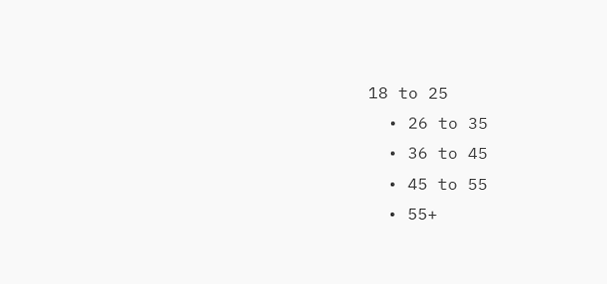18 to 25
  • 26 to 35
  • 36 to 45
  • 45 to 55
  • 55+